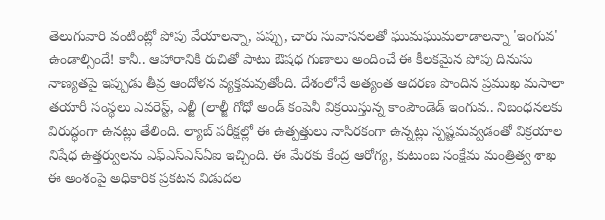తెలుగువారి వంటింట్లో పోపు వేయాలన్నా, పప్పు, చారు సువాసనలతో ఘుమఘుమలాడాలన్నా 'ఇంగువ' ఉండాల్సిందే! కానీ.. ఆహారానికి రుచితో పాటు ఔషధ గుణాలు అందించే ఈ కీలకమైన పోపు దినుసు నాణ్యతపై ఇప్పుడు తీవ్ర ఆందోళన వ్యక్తమవుతోంది. దేశంలోనే అత్యంత ఆదరణ పొందిన ప్రముఖ మసాలా తయారీ సంస్థలు ఎవరెస్ట్, ఎల్జీ (లాల్జీ గోధో అండ్ కంపెనీ విక్రయిస్తున్న కాంపౌండెడ్ ఇంగువ.. నిబంధనలకు విరుద్ధంగా ఉనట్లు తేలింది. ల్యాబ్ పరీక్షల్లో ఈ ఉత్పత్తులు నాసిరకంగా ఉన్నట్లు స్పష్టమవ్వడంతో విక్రయాల నిషేధ ఉత్తర్వులను ఎఫ్ఎస్ఎస్ఏఐ ఇచ్చింది. ఈ మేరకు కేంద్ర ఆరోగ్య, కుటుంబ సంక్షేమ మంత్రిత్వ శాఖ ఈ అంశంపై అధికారిక ప్రకటన విడుదల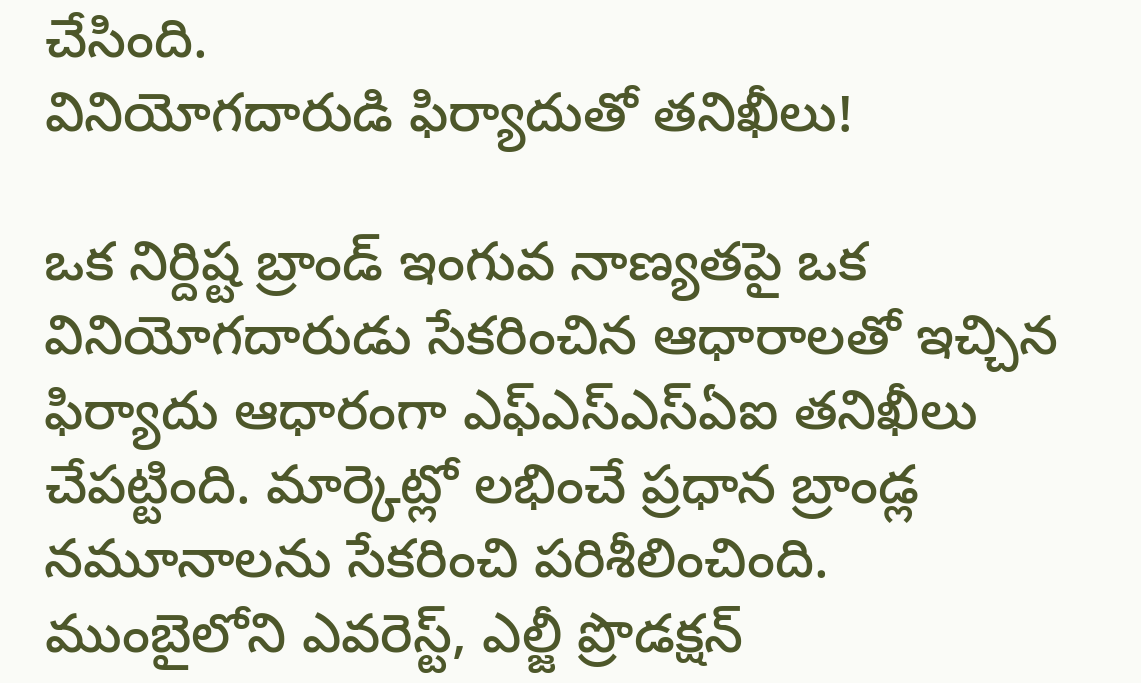చేసింది.
వినియోగదారుడి ఫిర్యాదుతో తనిఖీలు!

ఒక నిర్దిష్ట బ్రాండ్ ఇంగువ నాణ్యతపై ఒక వినియోగదారుడు సేకరించిన ఆధారాలతో ఇచ్చిన ఫిర్యాదు ఆధారంగా ఎఫ్ఎస్ఎస్ఏఐ తనిఖీలు చేపట్టింది. మార్కెట్లో లభించే ప్రధాన బ్రాండ్ల నమూనాలను సేకరించి పరిశీలించింది. ముంబైలోని ఎవరెస్ట్, ఎల్జీ ప్రొడక్షన్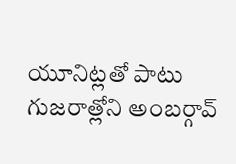యూనిట్లతో పాటు గుజరాత్లోని అంబర్గావ్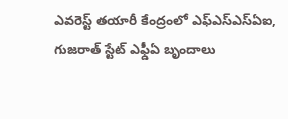ఎవరెస్ట్ తయారీ కేంద్రంలో ఎఫ్ఎస్ఎస్ఏఐ, గుజరాత్ స్టేట్ ఎఫ్డీఏ బృందాలు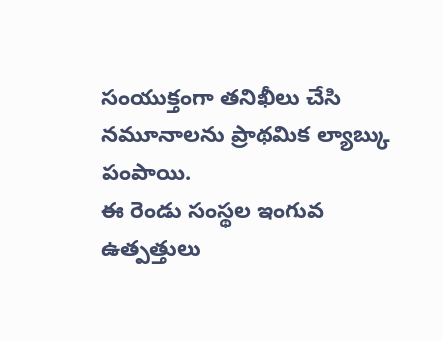సంయుక్తంగా తనిఖీలు చేసి నమూనాలను ప్రాథమిక ల్యాబ్కు పంపాయి.
ఈ రెండు సంస్థల ఇంగువ ఉత్పత్తులు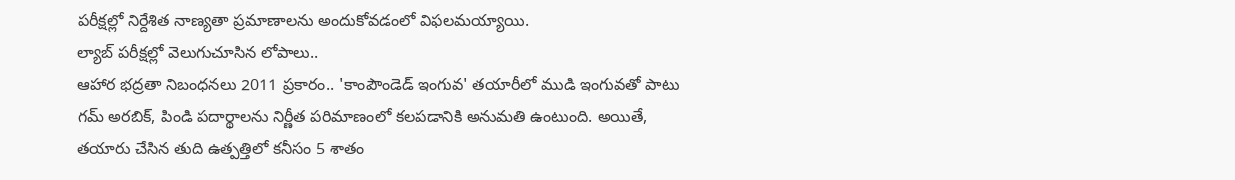పరీక్షల్లో నిర్దేశిత నాణ్యతా ప్రమాణాలను అందుకోవడంలో విఫలమయ్యాయి.
ల్యాబ్ పరీక్షల్లో వెలుగుచూసిన లోపాలు..
ఆహార భద్రతా నిబంధనలు 2011 ప్రకారం.. 'కాంపౌండెడ్ ఇంగువ' తయారీలో ముడి ఇంగువతో పాటు గమ్ అరబిక్, పిండి పదార్థాలను నిర్ణీత పరిమాణంలో కలపడానికి అనుమతి ఉంటుంది. అయితే, తయారు చేసిన తుది ఉత్పత్తిలో కనీసం 5 శాతం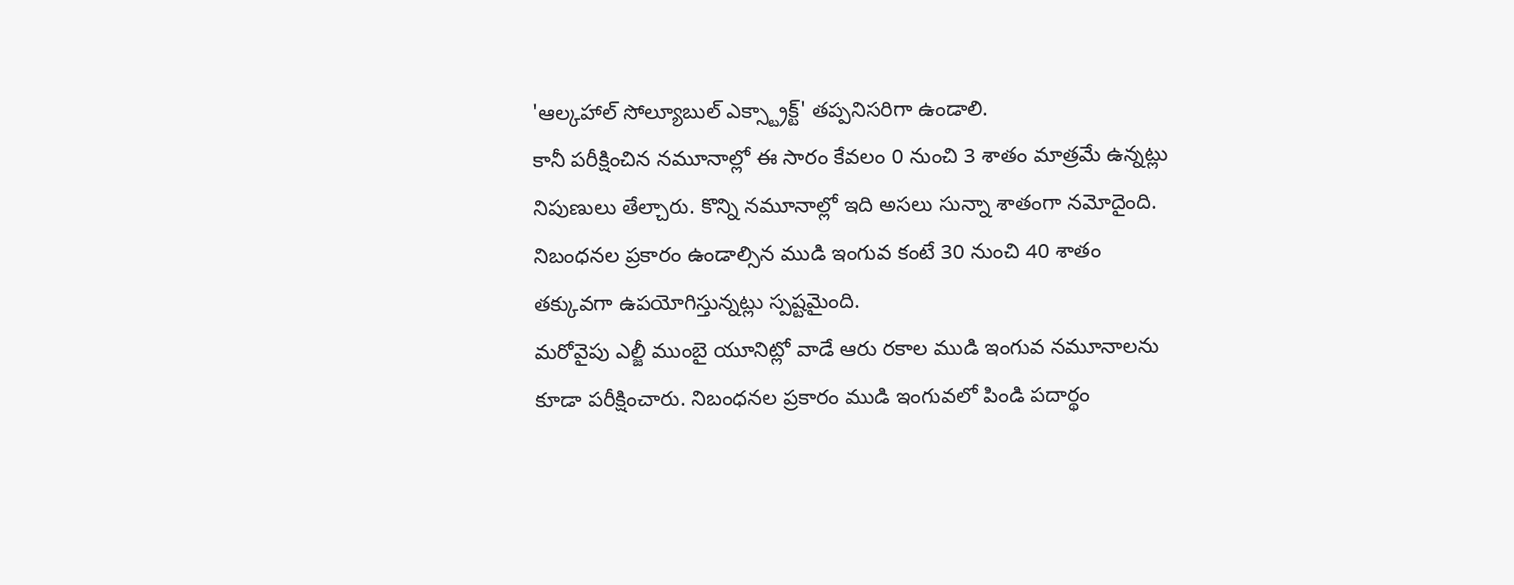'ఆల్కహాల్ సోల్యూబుల్ ఎక్స్ట్రాక్ట్' తప్పనిసరిగా ఉండాలి.
కానీ పరీక్షించిన నమూనాల్లో ఈ సారం కేవలం 0 నుంచి 3 శాతం మాత్రమే ఉన్నట్లు నిపుణులు తేల్చారు. కొన్ని నమూనాల్లో ఇది అసలు సున్నా శాతంగా నమోదైంది. నిబంధనల ప్రకారం ఉండాల్సిన ముడి ఇంగువ కంటే 30 నుంచి 40 శాతం తక్కువగా ఉపయోగిస్తున్నట్లు స్పష్టమైంది.
మరోవైపు ఎల్జీ ముంబై యూనిట్లో వాడే ఆరు రకాల ముడి ఇంగువ నమూనాలను కూడా పరీక్షించారు. నిబంధనల ప్రకారం ముడి ఇంగువలో పిండి పదార్థం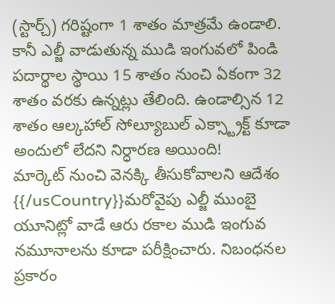(స్టార్చ్) గరిష్టంగా 1 శాతం మాత్రమే ఉండాలి. కానీ ఎల్జీ వాడుతున్న ముడి ఇంగువలో పిండి పదార్థాల స్థాయి 15 శాతం నుంచి ఏకంగా 32 శాతం వరకు ఉన్నట్లు తేలింది. ఉండాల్సిన 12 శాతం ఆల్కహాల్ సోల్యూబుల్ ఎక్స్ట్రాక్ట్ కూడా అందులో లేదని నిర్ధారణ అయింది!
మార్కెట్ నుంచి వెనక్కి తీసుకోవాలని ఆదేశం
{{/usCountry}}మరోవైపు ఎల్జీ ముంబై యూనిట్లో వాడే ఆరు రకాల ముడి ఇంగువ నమూనాలను కూడా పరీక్షించారు. నిబంధనల ప్రకారం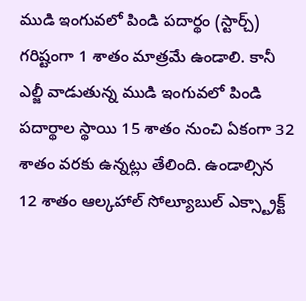ముడి ఇంగువలో పిండి పదార్థం (స్టార్చ్) గరిష్టంగా 1 శాతం మాత్రమే ఉండాలి. కానీ ఎల్జీ వాడుతున్న ముడి ఇంగువలో పిండి పదార్థాల స్థాయి 15 శాతం నుంచి ఏకంగా 32 శాతం వరకు ఉన్నట్లు తేలింది. ఉండాల్సిన 12 శాతం ఆల్కహాల్ సోల్యూబుల్ ఎక్స్ట్రాక్ట్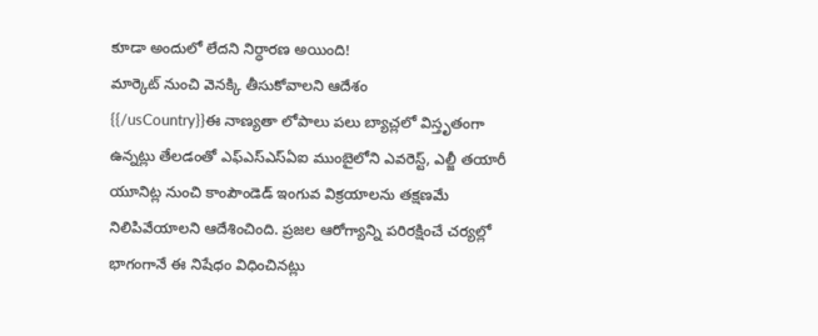కూడా అందులో లేదని నిర్ధారణ అయింది!
మార్కెట్ నుంచి వెనక్కి తీసుకోవాలని ఆదేశం
{{/usCountry}}ఈ నాణ్యతా లోపాలు పలు బ్యాచ్లలో విస్తృతంగా ఉన్నట్లు తేలడంతో ఎఫ్ఎస్ఎస్ఏఐ ముంబైలోని ఎవరెస్ట్, ఎల్జీ తయారీ యూనిట్ల నుంచి కాంపౌండెడ్ ఇంగువ విక్రయాలను తక్షణమే నిలిపివేయాలని ఆదేశించింది. ప్రజల ఆరోగ్యాన్ని పరిరక్షించే చర్యల్లో భాగంగానే ఈ నిషేధం విధించినట్లు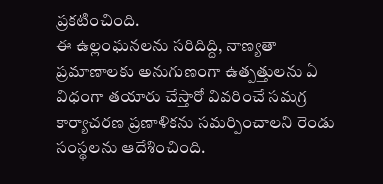ప్రకటించింది.
ఈ ఉల్లంఘనలను సరిదిద్ది, నాణ్యతా ప్రమాణాలకు అనుగుణంగా ఉత్పత్తులను ఏ విధంగా తయారు చేస్తారో వివరించే సమగ్ర కార్యాచరణ ప్రణాళికను సమర్పించాలని రెండు సంస్థలను ఆదేశించింది.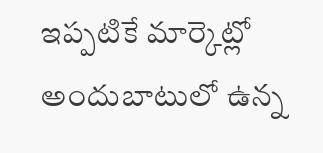ఇప్పటికే మార్కెట్లో అందుబాటులో ఉన్న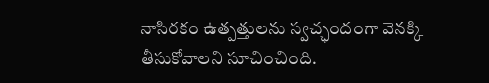నాసిరకం ఉత్పత్తులను స్వచ్ఛందంగా వెనక్కి తీసుకోవాలని సూచించింది.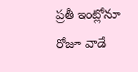ప్రతీ ఇంట్లోనూ రోజూ వాడే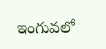ఇంగువలో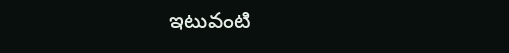ఇటువంటి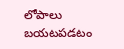లోపాలు బయటపడటం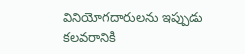వినియోగదారులను ఇప్పుడు కలవరానికి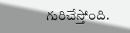గురిచేస్తోంది.